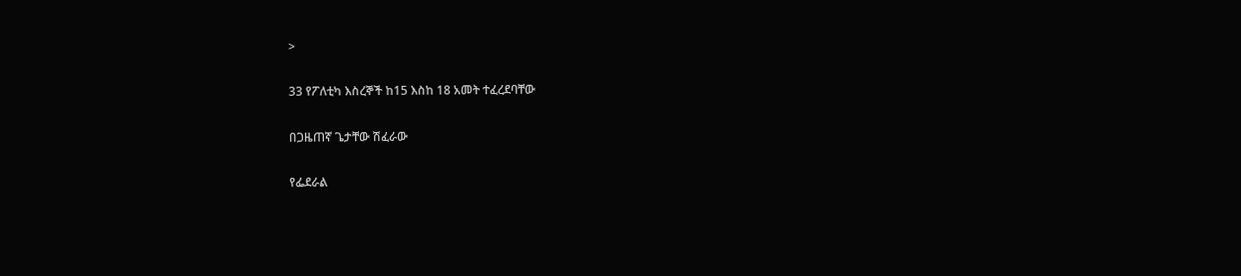>

33 የፖለቲካ እስረኞች ከ15 እስከ 18 አመት ተፈረደባቸው

በጋዜጠኛ ጌታቸው ሽፈራው

የፌደራል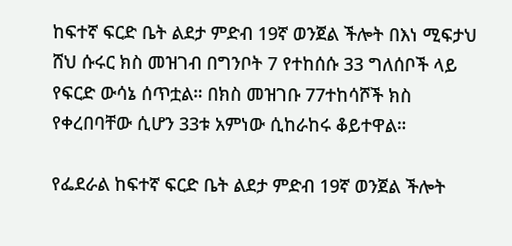ከፍተኛ ፍርድ ቤት ልደታ ምድብ 19ኛ ወንጀል ችሎት በእነ ሚፍታህ ሸህ ሱሩር ክስ መዝገብ በግንቦት 7 የተከሰሱ 33 ግለሰቦች ላይ የፍርድ ውሳኔ ሰጥቷል። በክስ መዝገቡ 77ተከሳሾች ክስ የቀረበባቸው ሲሆን 33ቱ አምነው ሲከራከሩ ቆይተዋል።

የፌደራል ከፍተኛ ፍርድ ቤት ልደታ ምድብ 19ኛ ወንጀል ችሎት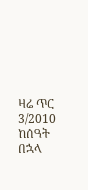ዛሬ ጥር 3/2010 ከሰዓት በኋላ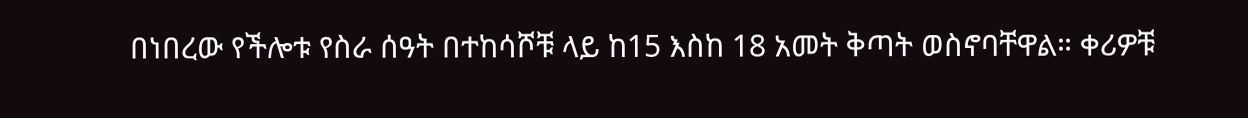በነበረው የችሎቱ የስራ ሰዓት በተከሳሾቹ ላይ ከ15 እስከ 18 አመት ቅጣት ወስኖባቸዋል። ቀሪዎቹ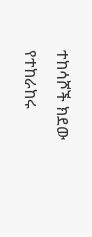ተከሳሾች ክደው የተከራከሩ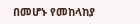በመሆኑ የመከላከያ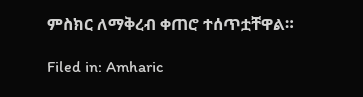ምስክር ለማቅረብ ቀጠሮ ተሰጥቷቸዋል።

Filed in: Amharic